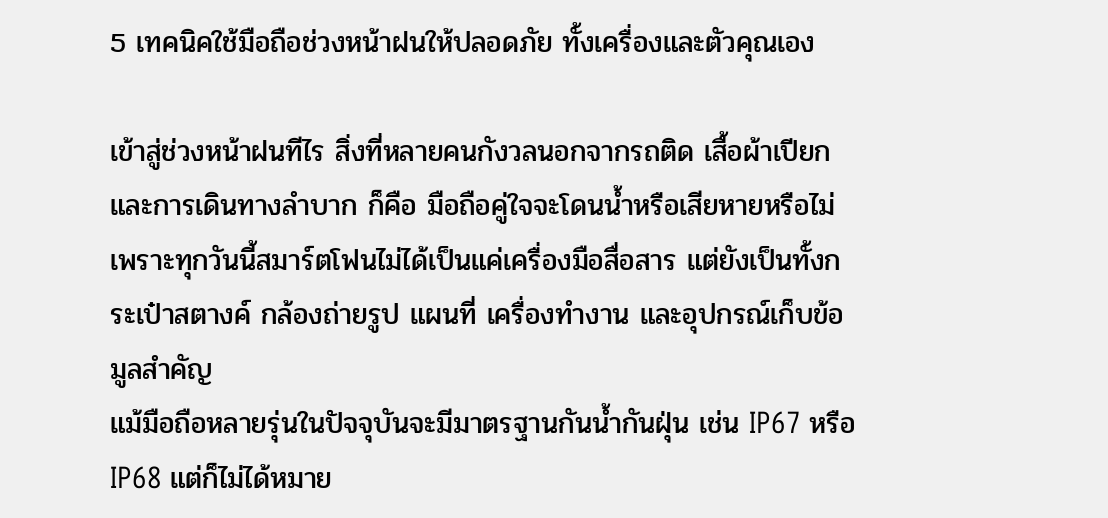5 เทคนิคใช้มือถือช่วงหน้าฝนให้ปลอดภัย ทั้งเครื่องและตัวคุณเอง

เข้าสู่ช่วงหน้าฝนทีไร สิ่งที่หลายคนกังวลนอกจากรถติด เสื้อผ้าเปียก และการเดินทางลำบาก ก็คือ มือถือคู่ใจจะโดนน้ำหรือเสียหายหรือไม่ เพราะทุกวันนี้สมาร์ตโฟนไม่ได้เป็นแค่เครื่องมือสื่อสาร แต่ยังเป็นทั้งกระเป๋าสตางค์ กล้องถ่ายรูป แผนที่ เครื่องทำงาน และอุปกรณ์เก็บข้อมูลสำคัญ
แม้มือถือหลายรุ่นในปัจจุบันจะมีมาตรฐานกันน้ำกันฝุ่น เช่น IP67 หรือ IP68 แต่ก็ไม่ได้หมาย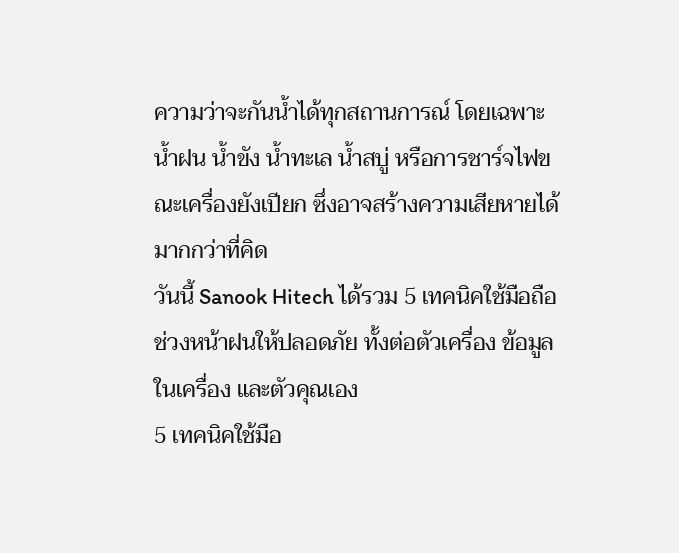ความว่าจะกันน้ำได้ทุกสถานการณ์ โดยเฉพาะน้ำฝน น้ำขัง น้ำทะเล น้ำสบู่ หรือการชาร์จไฟขณะเครื่องยังเปียก ซึ่งอาจสร้างความเสียหายได้มากกว่าที่คิด
วันนี้ Sanook Hitech ได้รวม 5 เทคนิคใช้มือถือช่วงหน้าฝนให้ปลอดภัย ทั้งต่อตัวเครื่อง ข้อมูลในเครื่อง และตัวคุณเอง
5 เทคนิคใช้มือ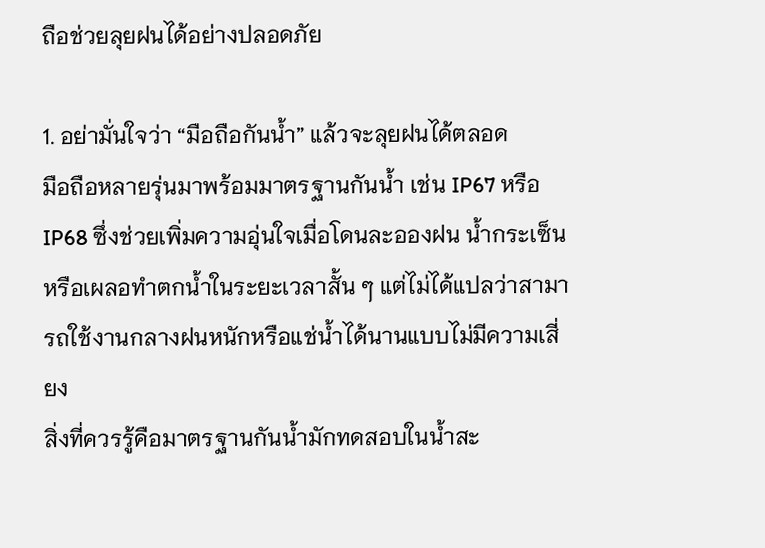ถือช่วยลุยฝนได้อย่างปลอดภัย

1. อย่ามั่นใจว่า “มือถือกันน้ำ” แล้วจะลุยฝนได้ตลอด
มือถือหลายรุ่นมาพร้อมมาตรฐานกันน้ำ เช่น IP67 หรือ IP68 ซึ่งช่วยเพิ่มความอุ่นใจเมื่อโดนละอองฝน น้ำกระเซ็น หรือเผลอทำตกน้ำในระยะเวลาสั้น ๆ แต่ไม่ได้แปลว่าสามารถใช้งานกลางฝนหนักหรือแช่น้ำได้นานแบบไม่มีความเสี่ยง
สิ่งที่ควรรู้คือมาตรฐานกันน้ำมักทดสอบในน้ำสะ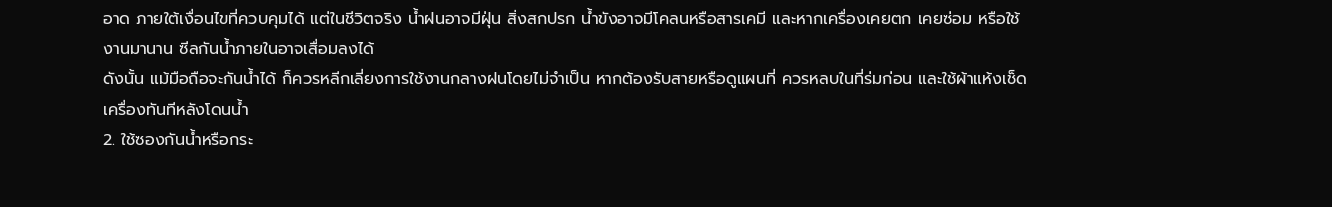อาด ภายใต้เงื่อนไขที่ควบคุมได้ แต่ในชีวิตจริง น้ำฝนอาจมีฝุ่น สิ่งสกปรก น้ำขังอาจมีโคลนหรือสารเคมี และหากเครื่องเคยตก เคยซ่อม หรือใช้งานมานาน ซีลกันน้ำภายในอาจเสื่อมลงได้
ดังนั้น แม้มือถือจะกันน้ำได้ ก็ควรหลีกเลี่ยงการใช้งานกลางฝนโดยไม่จำเป็น หากต้องรับสายหรือดูแผนที่ ควรหลบในที่ร่มก่อน และใช้ผ้าแห้งเช็ดเครื่องทันทีหลังโดนน้ำ
2. ใช้ซองกันน้ำหรือกระ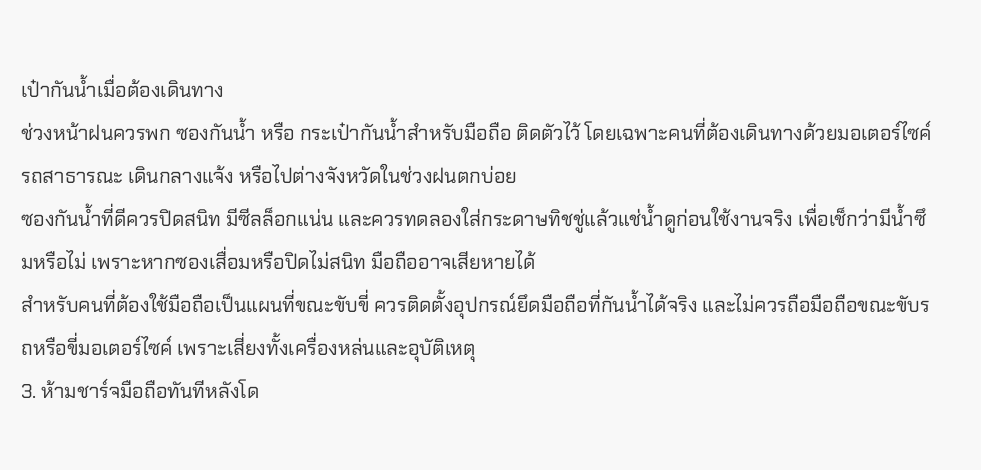เป๋ากันน้ำเมื่อต้องเดินทาง
ช่วงหน้าฝนควรพก ซองกันน้ำ หรือ กระเป๋ากันน้ำสำหรับมือถือ ติดตัวไว้ โดยเฉพาะคนที่ต้องเดินทางด้วยมอเตอร์ไซค์ รถสาธารณะ เดินกลางแจ้ง หรือไปต่างจังหวัดในช่วงฝนตกบ่อย
ซองกันน้ำที่ดีควรปิดสนิท มีซีลล็อกแน่น และควรทดลองใส่กระดาษทิชชู่แล้วแช่น้ำดูก่อนใช้งานจริง เพื่อเช็กว่ามีน้ำซึมหรือไม่ เพราะหากซองเสื่อมหรือปิดไม่สนิท มือถืออาจเสียหายได้
สำหรับคนที่ต้องใช้มือถือเป็นแผนที่ขณะขับขี่ ควรติดตั้งอุปกรณ์ยึดมือถือที่กันน้ำได้จริง และไม่ควรถือมือถือขณะขับรถหรือขี่มอเตอร์ไซค์ เพราะเสี่ยงทั้งเครื่องหล่นและอุบัติเหตุ
3. ห้ามชาร์จมือถือทันทีหลังโด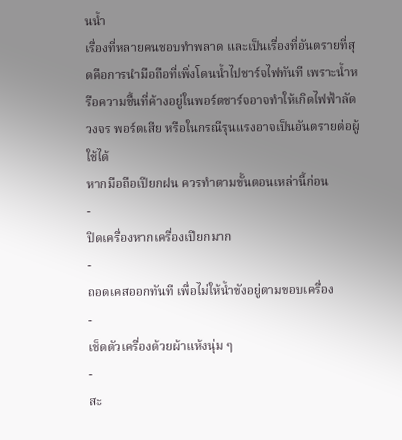นน้ำ
เรื่องที่หลายคนชอบทำพลาด และเป็นเรื่องที่อันตรายที่สุดคือการนำมือถือที่เพิ่งโดนน้ำไปชาร์จไฟทันที เพราะน้ำหรือความชื้นที่ค้างอยู่ในพอร์ตชาร์จอาจทำให้เกิดไฟฟ้าลัดวงจร พอร์ตเสีย หรือในกรณีรุนแรงอาจเป็นอันตรายต่อผู้ใช้ได้
หากมือถือเปียกฝน ควรทำตามขั้นตอนเหล่านี้ก่อน
-
ปิดเครื่องหากเครื่องเปียกมาก
-
ถอดเคสออกทันที เพื่อไม่ให้น้ำขังอยู่ตามขอบเครื่อง
-
เช็ดตัวเครื่องด้วยผ้าแห้งนุ่ม ๆ
-
สะ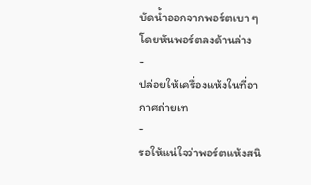บัดน้ำออกจากพอร์ตเบา ๆ โดยหันพอร์ตลงด้านล่าง
-
ปล่อยให้เครื่องแห้งในที่อากาศถ่ายเท
-
รอให้แน่ใจว่าพอร์ตแห้งสนิ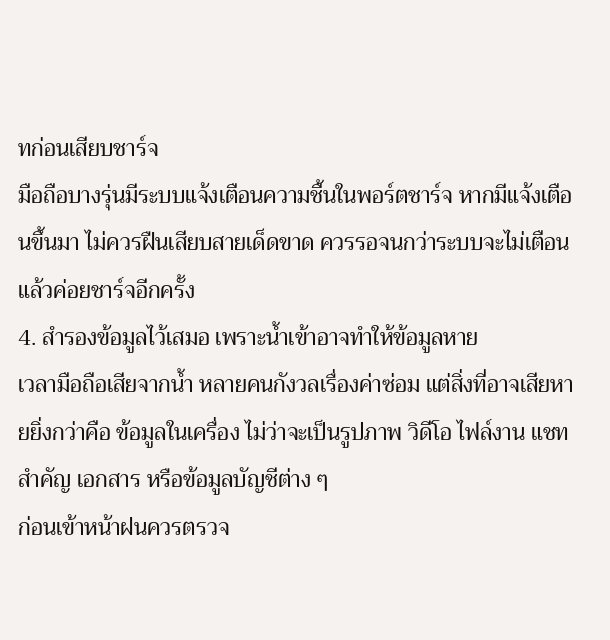ทก่อนเสียบชาร์จ
มือถือบางรุ่นมีระบบแจ้งเตือนความชื้นในพอร์ตชาร์จ หากมีแจ้งเตือนขึ้นมา ไม่ควรฝืนเสียบสายเด็ดขาด ควรรอจนกว่าระบบจะไม่เตือนแล้วค่อยชาร์จอีกครั้ง
4. สำรองข้อมูลไว้เสมอ เพราะน้ำเข้าอาจทำให้ข้อมูลหาย
เวลามือถือเสียจากน้ำ หลายคนกังวลเรื่องค่าซ่อม แต่สิ่งที่อาจเสียหายยิ่งกว่าคือ ข้อมูลในเครื่อง ไม่ว่าจะเป็นรูปภาพ วิดีโอ ไฟล์งาน แชทสำคัญ เอกสาร หรือข้อมูลบัญชีต่าง ๆ
ก่อนเข้าหน้าฝนควรตรวจ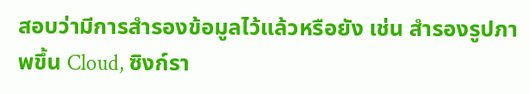สอบว่ามีการสำรองข้อมูลไว้แล้วหรือยัง เช่น สำรองรูปภาพขึ้น Cloud, ซิงก์รา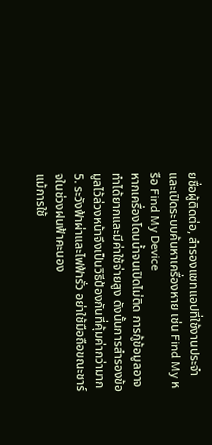ยชื่อผู้ติดต่อ, สำรองแชทแอปที่ใช้งานประจำ และเปิดระบบค้นหาเครื่องหาย เช่น Find My หรือ Find My Device
หากเครื่องโดนน้ำจนเปิดไม่ติด การกู้ข้อมูลอาจทำได้ยากและมีค่าใช้จ่ายสูง ดังนั้นการสำรองข้อมูลไว้ล่วงหน้าจึงเป็นวิธีป้องกันที่คุ้มค่ากว่ามาก
5. ระวังฟ้าผ่าและไฟฟ้ารั่ว อย่าใช้มือถือขณะชาร์จในช่วงฝนฟ้าคะนอง
แม้การใช้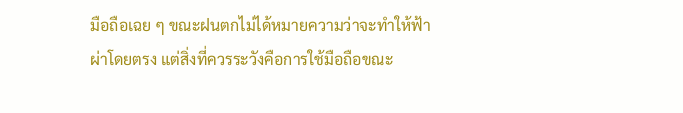มือถือเฉย ๆ ขณะฝนตกไม่ได้หมายความว่าจะทำให้ฟ้าผ่าโดยตรง แต่สิ่งที่ควรระวังคือการใช้มือถือขณะ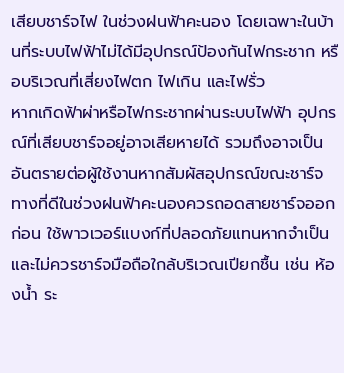เสียบชาร์จไฟ ในช่วงฝนฟ้าคะนอง โดยเฉพาะในบ้านที่ระบบไฟฟ้าไม่ได้มีอุปกรณ์ป้องกันไฟกระชาก หรือบริเวณที่เสี่ยงไฟตก ไฟเกิน และไฟรั่ว
หากเกิดฟ้าผ่าหรือไฟกระชากผ่านระบบไฟฟ้า อุปกรณ์ที่เสียบชาร์จอยู่อาจเสียหายได้ รวมถึงอาจเป็นอันตรายต่อผู้ใช้งานหากสัมผัสอุปกรณ์ขณะชาร์จ
ทางที่ดีในช่วงฝนฟ้าคะนองควรถอดสายชาร์จออกก่อน ใช้พาวเวอร์แบงก์ที่ปลอดภัยแทนหากจำเป็น และไม่ควรชาร์จมือถือใกล้บริเวณเปียกชื้น เช่น ห้องน้ำ ระ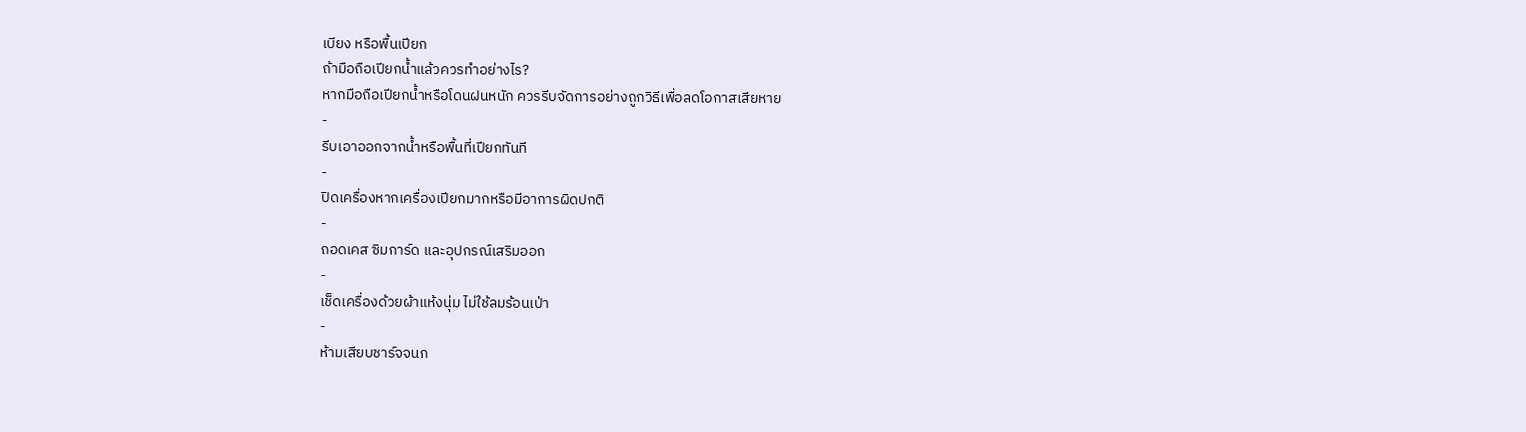เบียง หรือพื้นเปียก
ถ้ามือถือเปียกน้ำแล้วควรทำอย่างไร?
หากมือถือเปียกน้ำหรือโดนฝนหนัก ควรรีบจัดการอย่างถูกวิธีเพื่อลดโอกาสเสียหาย
-
รีบเอาออกจากน้ำหรือพื้นที่เปียกทันที
-
ปิดเครื่องหากเครื่องเปียกมากหรือมีอาการผิดปกติ
-
ถอดเคส ซิมการ์ด และอุปกรณ์เสริมออก
-
เช็ดเครื่องด้วยผ้าแห้งนุ่ม ไม่ใช้ลมร้อนเป่า
-
ห้ามเสียบชาร์จจนก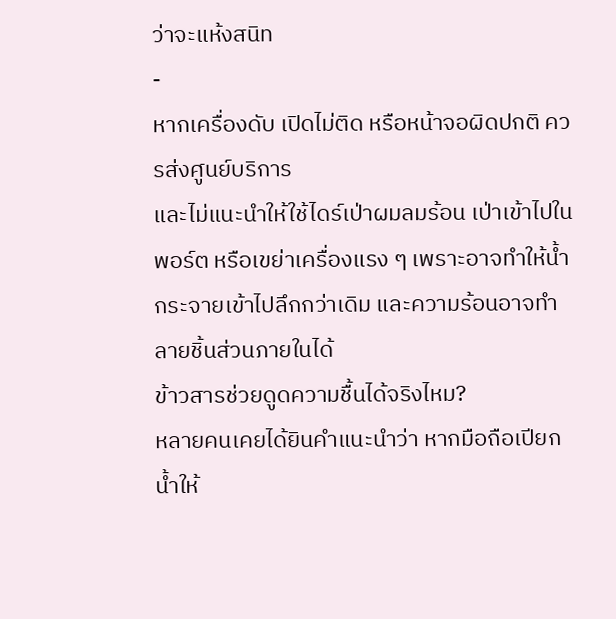ว่าจะแห้งสนิท
-
หากเครื่องดับ เปิดไม่ติด หรือหน้าจอผิดปกติ ควรส่งศูนย์บริการ
และไม่แนะนำให้ใช้ไดร์เป่าผมลมร้อน เป่าเข้าไปในพอร์ต หรือเขย่าเครื่องแรง ๆ เพราะอาจทำให้น้ำกระจายเข้าไปลึกกว่าเดิม และความร้อนอาจทำลายชิ้นส่วนภายในได้
ข้าวสารช่วยดูดความชื้นได้จริงไหม?
หลายคนเคยได้ยินคำแนะนำว่า หากมือถือเปียกน้ำให้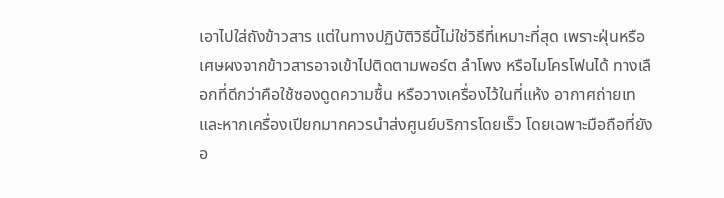เอาไปใส่ถังข้าวสาร แต่ในทางปฏิบัติวิธีนี้ไม่ใช่วิธีที่เหมาะที่สุด เพราะฝุ่นหรือเศษผงจากข้าวสารอาจเข้าไปติดตามพอร์ต ลำโพง หรือไมโครโฟนได้ ทางเลือกที่ดีกว่าคือใช้ซองดูดความชื้น หรือวางเครื่องไว้ในที่แห้ง อากาศถ่ายเท และหากเครื่องเปียกมากควรนำส่งศูนย์บริการโดยเร็ว โดยเฉพาะมือถือที่ยังอ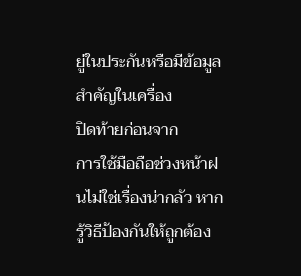ยู่ในประกันหรือมีข้อมูลสำคัญในเครื่อง
ปิดท้ายก่อนจาก
การใช้มือถือช่วงหน้าฝนไม่ใช่เรื่องน่ากลัว หากรู้วิธีป้องกันให้ถูกต้อง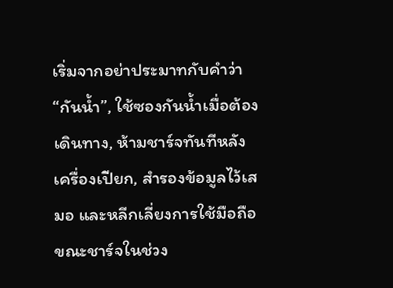เริ่มจากอย่าประมาทกับคำว่า “กันน้ำ”, ใช้ซองกันน้ำเมื่อต้องเดินทาง, ห้ามชาร์จทันทีหลังเครื่องเปียก, สำรองข้อมูลไว้เสมอ และหลีกเลี่ยงการใช้มือถือขณะชาร์จในช่วง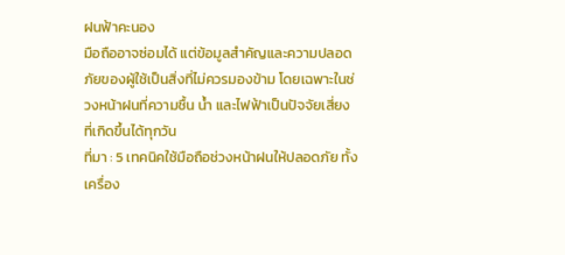ฝนฟ้าคะนอง
มือถืออาจซ่อมได้ แต่ข้อมูลสำคัญและความปลอดภัยของผู้ใช้เป็นสิ่งที่ไม่ควรมองข้าม โดยเฉพาะในช่วงหน้าฝนที่ความชื้น น้ำ และไฟฟ้าเป็นปัจจัยเสี่ยงที่เกิดขึ้นได้ทุกวัน
ที่มา : 5 เทคนิคใช้มือถือช่วงหน้าฝนให้ปลอดภัย ทั้งเครื่อง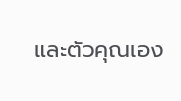และตัวคุณเอง